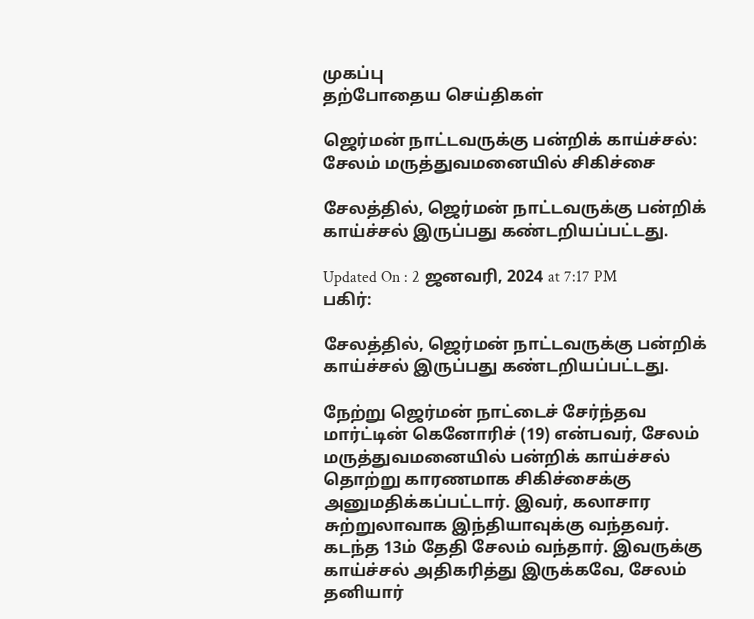முகப்பு
தற்போதைய செய்திகள்

ஜெர்மன் நாட்டவருக்கு பன்றிக் காய்ச்சல்: சேலம் மருத்துவமனையில் சிகிச்சை

சேலத்தில், ஜெர்மன் நாட்டவருக்கு பன்றிக் காய்ச்சல் இருப்பது கண்டறியப்பட்டது.

Updated On : 2 ஜனவரி, 2024 at 7:17 PM
பகிர்:

சேலத்தில், ஜெர்மன் நாட்டவருக்கு பன்றிக் காய்ச்சல் இருப்பது கண்டறியப்பட்டது.

நேற்று ஜெர்மன் நாட்டைச் சேர்ந்தவ மார்ட்டின் கெனோரிச் (19) என்பவர், சேலம் மருத்துவமனையில் பன்றிக் காய்ச்சல் தொற்று காரணமாக சிகிச்சைக்கு அனுமதிக்கப்பட்டார். இவர், கலாசார சுற்றுலாவாக இந்தியாவுக்கு வந்தவர். கடந்த 13ம் தேதி சேலம் வந்தார். இவருக்கு காய்ச்சல் அதிகரித்து இருக்கவே, சேலம் தனியார்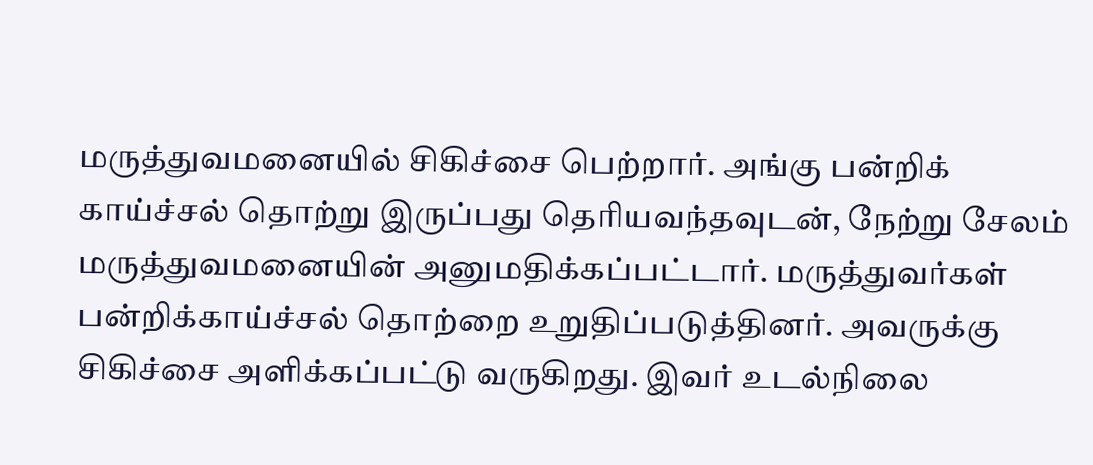மருத்துவமனையில் சிகிச்சை பெற்றார். அங்கு பன்றிக் காய்ச்சல் தொற்று இருப்பது தெரியவந்தவுடன், நேற்று சேலம் மருத்துவமனையின் அனுமதிக்கப்பட்டார். மருத்துவர்கள் பன்றிக்காய்ச்சல் தொற்றை உறுதிப்படுத்தினர். அவருக்கு சிகிச்சை அளிக்கப்பட்டு வருகிறது. இவர் உடல்நிலை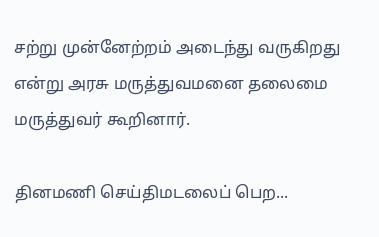சற்று முன்னேற்றம் அடைந்து வருகிறது என்று அரசு மருத்துவமனை தலைமை மருத்துவர் கூறினார்.

தினமணி செய்திமடலைப் பெற...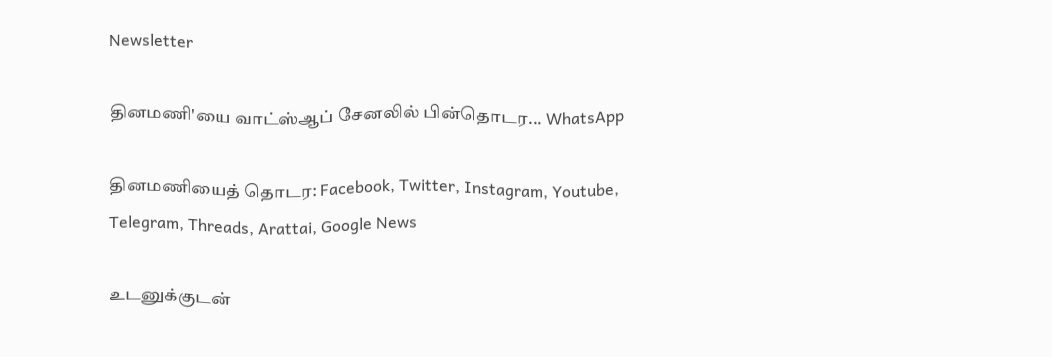Newsletter

தினமணி'யை வாட்ஸ்ஆப் சேனலில் பின்தொடர... WhatsApp

தினமணியைத் தொடர: Facebook, Twitter, Instagram, Youtube, Telegram, Threads, Arattai, Google News

உடனுக்குடன்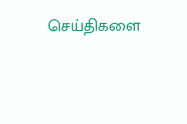செய்திகளை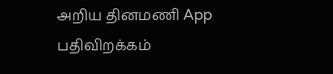அறிய தினமணி App பதிவிறக்கம்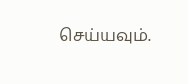செய்யவும்.